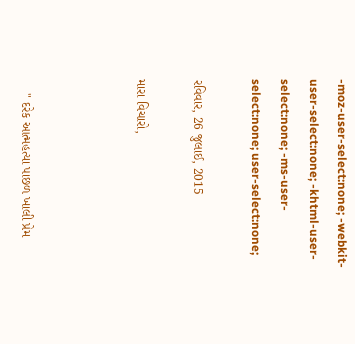-moz-user-select:none; -webkit-user-select:none; -khtml-user-select:none; -ms-user-select:none; user-select:none;

રવિવાર, 26 જુલાઈ, 2015

મારા વિચારો,



    " દરેક આત્મહત્યા પાછળ ખાલી પ્રેમ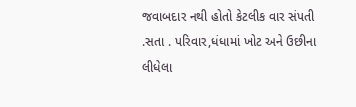જવાબદાર નથી હોતો કેટલીક વાર સંપતી .સતા . પરિવાર,ધંધામાં ખોટ અને ઉછીના લીધેલા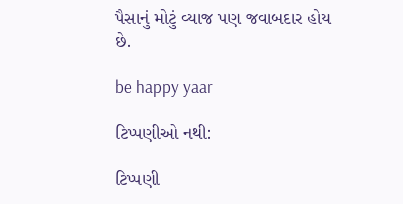પૈસાનું મોટું વ્યાજ પણ જવાબદાર હોય છે.

be happy yaar

ટિપ્પણીઓ નથી:

ટિપ્પણી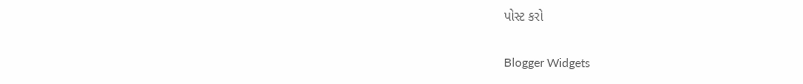પોસ્ટ કરો

Blogger Widgets